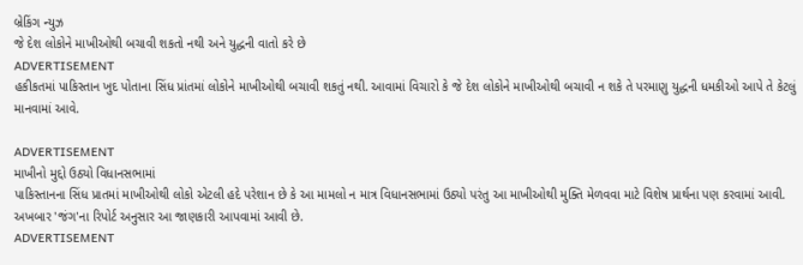બ્રેકિંગ ન્યુઝ
જે દેશ લોકોને માખીઓથી બચાવી શકતો નથી અને યુદ્ધની વાતો કરે છે
ADVERTISEMENT
હકીકતમાં પાકિસ્તાન ખુદ પોતાના સિંધ પ્રાંતમાં લોકોને માખીઓથી બચાવી શકતું નથી. આવામાં વિચારો કે જે દેશ લોકોને માખીઓથી બચાવી ન શકે તે પરમાણુ યુદ્ધની ધમકીઓ આપે તે કેટલું માનવામાં આવે.

ADVERTISEMENT
માખીનો મુદ્દો ઉઠ્યો વિધાનસભામાં
પાકિસ્તાનના સિંધ પ્રાતમાં માખીઓથી લોકો એટલી હદે પરેશાન છે કે આ મામલો ન માત્ર વિધાનસભામાં ઉઠ્યો પરંતુ આ માખીઓથી મુક્તિ મેળવવા માટે વિશેષ પ્રાર્થના પણ કરવામાં આવી. અખબાર 'જંગ'ના રિપોર્ટ અનુસાર આ જાણકારી આપવામાં આવી છે.
ADVERTISEMENT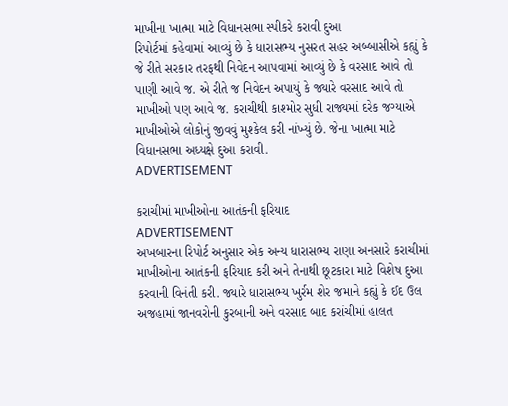માખીના ખાત્મા માટે વિધાનસભા સ્પીકરે કરાવી દુઆ
રિપોર્ટમાં કહેવામાં આવ્યું છે કે ધારાસભ્ય નુસરત સહર અબ્બાસીએ કહ્યું કે જે રીતે સરકાર તરફથી નિવેદન આપવામાં આવ્યું છે કે વરસાદ આવે તો પાણી આવે જ. એ રીતે જ નિવેદન અપાયું કે જ્યારે વરસાદ આવે તો માખીઓ પણ આવે જ. કરાચીથી કાશ્મોર સુધી રાજ્યમાં દરેક જગ્યાએ માખીઓએ લોકોનું જીવવું મુશ્કેલ કરી નાંખ્યું છે. જેના ખાત્મા માટે વિધાનસભા અધ્યક્ષે દુઆ કરાવી.
ADVERTISEMENT

કરાચીમાં માખીઓના આતંકની ફરિયાદ
ADVERTISEMENT
અખબારના રિપોર્ટ અનુસાર એક અન્ય ધારાસભ્ય રાણા અનસારે કરાચીમાં માખીઓના આતંકની ફરિયાદ કરી અને તેનાથી છૂટકારા માટે વિશેષ દુઆ કરવાની વિનંતી કરી. જ્યારે ધારાસભ્ય ખુર્રમ શેર જમાને કહ્યું કે ઈદ ઉલ અજહામાં જાનવરોની કુરબાની અને વરસાદ બાદ કરાંચીમાં હાલત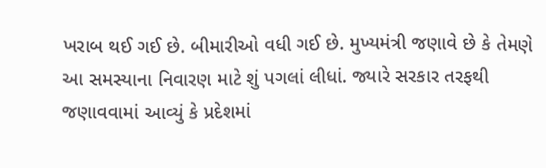ખરાબ થઈ ગઈ છે. બીમારીઓ વધી ગઈ છે. મુખ્યમંત્રી જણાવે છે કે તેમણે આ સમસ્યાના નિવારણ માટે શું પગલાં લીધાં. જ્યારે સરકાર તરફથી જણાવવામાં આવ્યું કે પ્રદેશમાં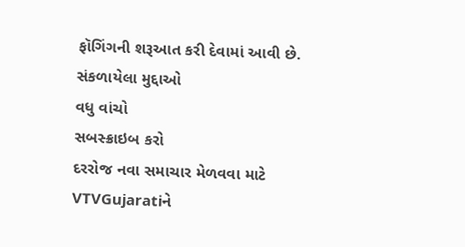ફૉગિંગની શરૂઆત કરી દેવામાં આવી છે.
સંકળાયેલા મુદ્દાઓ
વધુ વાંચો
સબસ્ક્રાઇબ કરો
દરરોજ નવા સમાચાર મેળવવા માટે VTVGujaratiને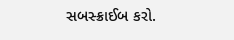સબસ્ક્રાઈબ કરો.